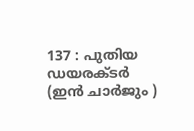137 : പുതിയ ഡയരക്ടര്‍ (ഇന്‍ ചാര്‍ജും )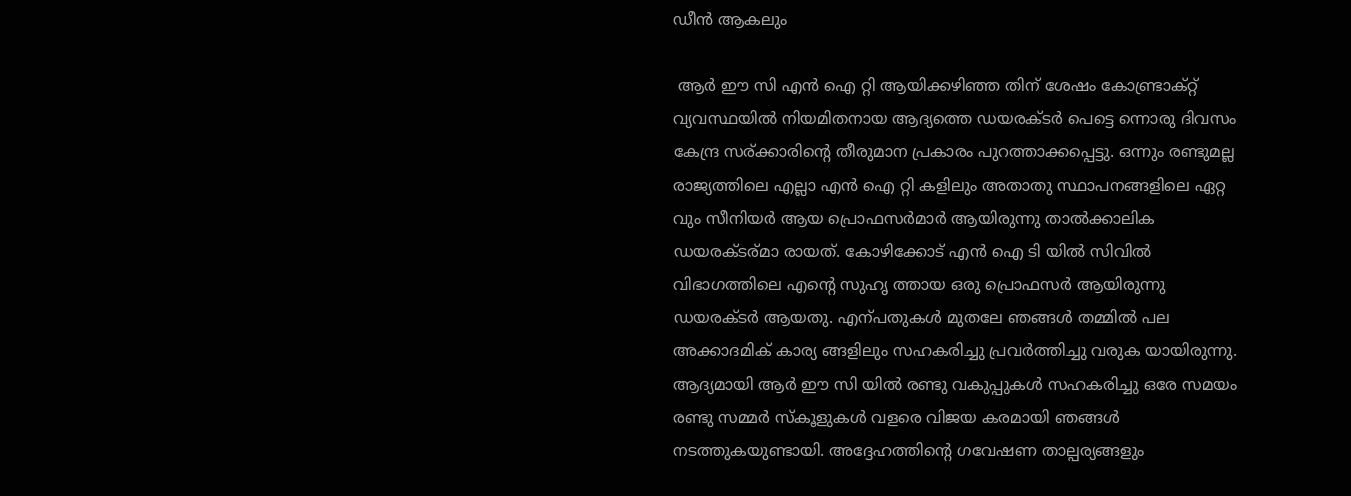ഡീന്‍ ആകലും

 ആര്‍ ഈ സി എന്‍ ഐ റ്റി ആയിക്കഴിഞ്ഞ തിന് ശേഷം കോണ്ട്രാക്റ്റ് വ്യവസ്ഥയില്‍ നിയമിതനായ ആദ്യത്തെ ഡയരക്ടര്‍ പെട്ടെ ന്നൊരു ദിവസം കേന്ദ്ര സര്ക്കാരിന്റെ തീരുമാന പ്രകാരം പുറത്താക്കപ്പെട്ടു. ഒന്നും രണ്ടുമല്ല രാജ്യത്തിലെ എല്ലാ എന്‍ ഐ റ്റി കളിലും അതാതു സ്ഥാപനങ്ങളിലെ ഏറ്റ വും സീനിയര്‍ ആയ പ്രൊഫസര്‍മാര്‍ ആയിരുന്നു താല്‍ക്കാലിക ഡയരക്ടര്മാ രായത്. കോഴിക്കോട് എന്‍ ഐ ടി യില്‍ സിവില്‍ വിഭാഗത്തിലെ എന്റെ സുഹൃ ത്തായ ഒരു പ്രൊഫസര്‍ ആയിരുന്നു ഡയരക്ടര്‍ ആയതു. എന്പതുകള്‍ മുതലേ ഞങ്ങള്‍ തമ്മില്‍ പല അക്കാദമിക് കാര്യ ങ്ങളിലും സഹകരിച്ചു പ്രവര്‍ത്തിച്ചു വരുക യായിരുന്നു. ആദ്യമായി ആര്‍ ഈ സി യില്‍ രണ്ടു വകുപ്പുകള്‍ സഹകരിച്ചു ഒരേ സമയം രണ്ടു സമ്മര്‍ സ്കൂളുകള്‍ വളരെ വിജയ കരമായി ഞങ്ങള്‍ നടത്തുകയുണ്ടായി. അദ്ദേഹത്തിന്റെ ഗവേഷണ താല്പര്യങ്ങളും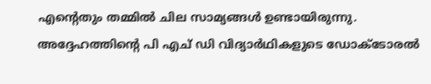എന്റെതും തമ്മില്‍ ചില സാമ്യങ്ങള്‍ ഉണ്ടായിരുന്നു. അദ്ദേഹത്തിന്റെ പി എച് ഡി വിദ്യാര്‍ഥികളുടെ ഡോക്ടോരല്‍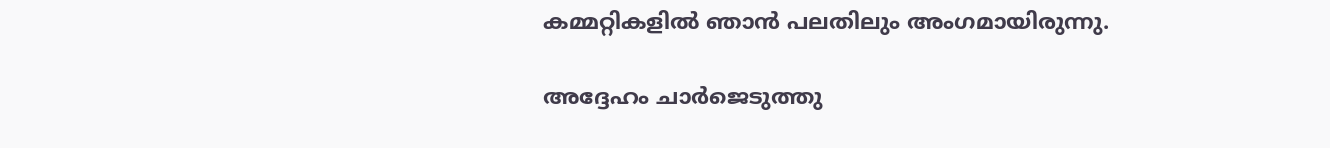കമ്മറ്റികളില്‍ ഞാന്‍ പലതിലും അംഗമായിരുന്നു.

അദ്ദേഹം ചാര്‍ജെടുത്തു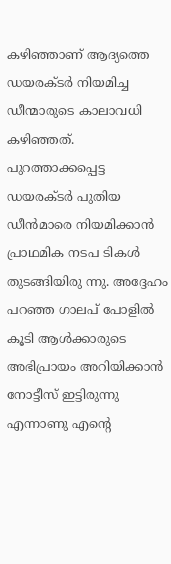കഴിഞ്ഞാണ് ആദ്യത്തെ ഡയരക്ടര്‍ നിയമിച്ച ഡീന്മാരുടെ കാലാവധി കഴിഞ്ഞത്. പുറത്താക്കപ്പെട്ട ഡയരക്ടര്‍ പുതിയ ഡീന്‍മാരെ നിയമിക്കാന്‍ പ്രാഥമിക നടപ ടികള്‍ തുടങ്ങിയിരു ന്നു. അദ്ദേഹം പറഞ്ഞ ഗാലപ് പോളില്‍ കൂടി ആള്‍ക്കാരുടെ അഭിപ്രായം അറിയിക്കാന്‍ നോട്ടീസ് ഇട്ടിരുന്നു എന്നാണു എന്റെ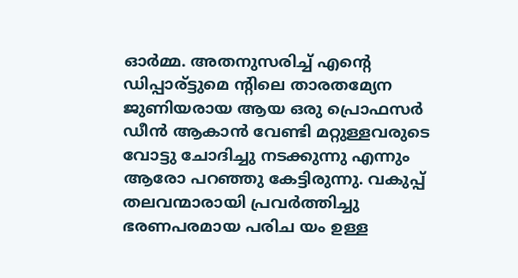ഓര്‍മ്മ. അതനുസരിച്ച് എന്റെ ഡിപ്പാര്ട്ടുമെ ന്റിലെ താരതമ്യേന ജുണിയരായ ആയ ഒരു പ്രൊഫസര്‍ ഡീന്‍ ആകാന്‍ വേണ്ടി മറ്റുള്ളവരുടെ വോട്ടു ചോദിച്ചു നടക്കുന്നു എന്നും ആരോ പറഞ്ഞു കേട്ടിരുന്നു. വകുപ്പ് തലവന്മാരായി പ്രവര്‍ത്തിച്ചു ഭരണപരമായ പരിച യം ഉള്ള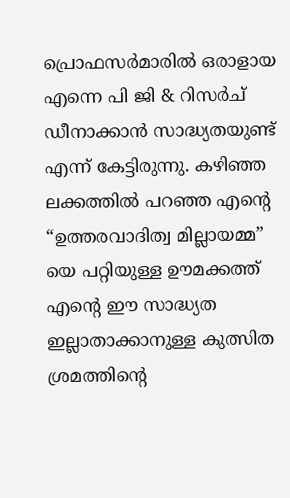പ്രൊഫസര്‍മാരില്‍ ഒരാളായ എന്നെ പി ജി & റിസര്‍ച് ഡീനാക്കാന്‍ സാദ്ധ്യതയുണ്ട് എന്ന് കേട്ടിരുന്നു. കഴിഞ്ഞ ലക്കത്തില്‍ പറഞ്ഞ എന്റെ “ഉത്തരവാദിത്വ മില്ലായമ്മ” യെ പറ്റിയുള്ള ഊമക്കത്ത് എന്റെ ഈ സാദ്ധ്യത ഇല്ലാതാക്കാനുള്ള കുത്സിത ശ്രമത്തിന്റെ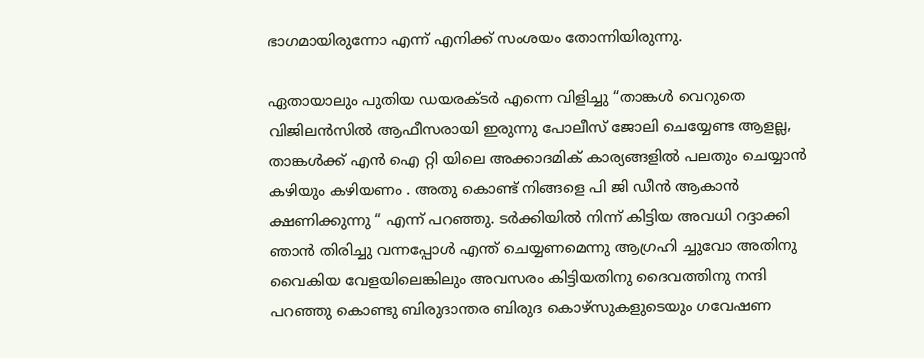ഭാഗമായിരുന്നോ എന്ന് എനിക്ക് സംശയം തോന്നിയിരുന്നു.

ഏതായാലും പുതിയ ഡയരക്ടര്‍ എന്നെ വിളിച്ചു “താങ്കള്‍ വെറുതെ വിജിലന്‍സില്‍ ആഫീസരായി ഇരുന്നു പോലീസ് ജോലി ചെയ്യേണ്ട ആളല്ല, താങ്കള്‍ക്ക് എന്‍ ഐ റ്റി യിലെ അക്കാദമിക് കാര്യങ്ങളില്‍ പലതും ചെയ്യാന്‍ കഴിയും കഴിയണം . അതു കൊണ്ട് നിങ്ങളെ പി ജി ഡീന്‍ ആകാന്‍ ക്ഷണിക്കുന്നു “ എന്ന് പറഞ്ഞു. ടര്‍ക്കിയില്‍ നിന്ന് കിട്ടിയ അവധി റദ്ദാക്കി ഞാന്‍ തിരിച്ചു വന്നപ്പോള്‍ എന്ത് ചെയ്യണമെന്നു ആഗ്രഹി ച്ചുവോ അതിനു വൈകിയ വേളയിലെങ്കിലും അവസരം കിട്ടിയതിനു ദൈവത്തിനു നന്ദി പറഞ്ഞു കൊണ്ടു ബിരുദാന്തര ബിരുദ കൊഴ്സുകളുടെയും ഗവേഷണ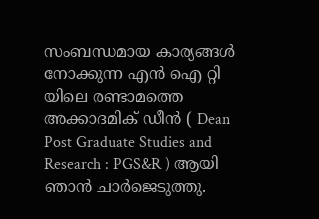സംബന്ധമായ കാര്യങ്ങള്‍ നോക്കുന്ന എന്‍ ഐ റ്റി യിലെ രണ്ടാമത്തെ അക്കാദമിക് ഡീന്‍ ( Dean Post Graduate Studies and Research : PGS&R ) ആയി ഞാന്‍ ചാര്‍ജെടുത്തു.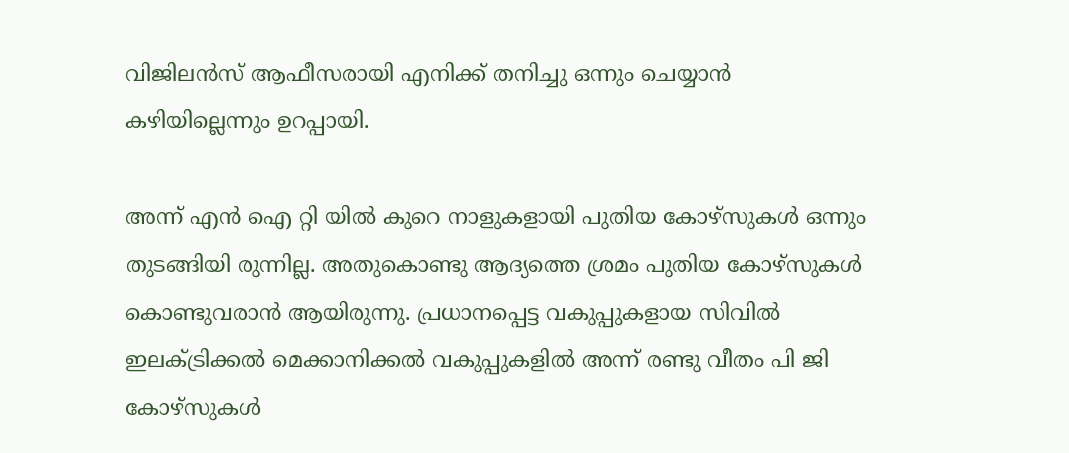വിജിലന്‍സ് ആഫീസരായി എനിക്ക് തനിച്ചു ഒന്നും ചെയ്യാന്‍ കഴിയില്ലെന്നും ഉറപ്പായി.

അന്ന് എന്‍ ഐ റ്റി യില്‍ കുറെ നാളുകളായി പുതിയ കോഴ്സുകള്‍ ഒന്നും തുടങ്ങിയി രുന്നില്ല. അതുകൊണ്ടു ആദ്യത്തെ ശ്രമം പുതിയ കോഴ്സുകള്‍ കൊണ്ടുവരാന്‍ ആയിരുന്നു. പ്രധാനപ്പെട്ട വകുപ്പുകളായ സിവില്‍ ഇലക്ട്രിക്കല്‍ മെക്കാനിക്കല്‍ വകുപ്പുകളില്‍ അന്ന് രണ്ടു വീതം പി ജി കോഴ്സുകള്‍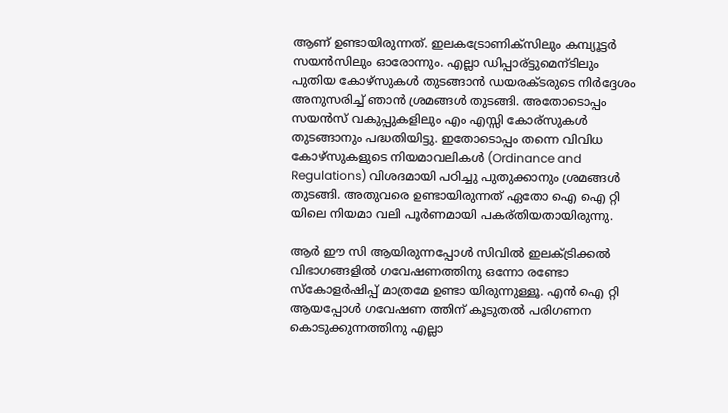ആണ് ഉണ്ടായിരുന്നത്. ഇലകട്രോണിക്സിലും കമ്പ്യൂട്ടര്‍ സയന്‍സിലും ഓരോന്നും. എല്ലാ ഡിപ്പാര്ട്ടുമെന്ടിലും പുതിയ കോഴ്സുകള്‍ തുടങ്ങാന്‍ ഡയരക്ടരുടെ നിര്‍ദ്ദേശം അനുസരിച്ച് ഞാന്‍ ശ്രമങ്ങള്‍ തുടങ്ങി. അതോടൊപ്പം സയന്‍സ് വകുപ്പുകളിലും എം എസ്സി കോര്സുകള്‍ തുടങ്ങാനും പദ്ധതിയിട്ടു. ഇതോടൊപ്പം തന്നെ വിവിധ കോഴ്സുകളുടെ നിയമാവലികള്‍ (Ordinance and Regulations) വിശദമായി പഠിച്ചു പുതുക്കാനും ശ്രമങ്ങള്‍ തുടങ്ങി. അതുവരെ ഉണ്ടായിരുന്നത് ഏതോ ഐ ഐ റ്റി യിലെ നിയമാ വലി പൂര്‍ണമായി പകര്തിയതായിരുന്നു.

ആര്‍ ഈ സി ആയിരുന്നപ്പോള്‍ സിവില്‍ ഇലക്ട്രിക്കല്‍ വിഭാഗങ്ങളില്‍ ഗവേഷണത്തിനു ഒന്നോ രണ്ടോ സ്കോളര്‍ഷിപ്പ്‌ മാത്രമേ ഉണ്ടാ യിരുന്നുള്ളൂ. എന്‍ ഐ റ്റി ആയപ്പോള്‍ ഗവേഷണ ത്തിന് കൂടുതല്‍ പരിഗണന കൊടുക്കുന്നത്തിനു എല്ലാ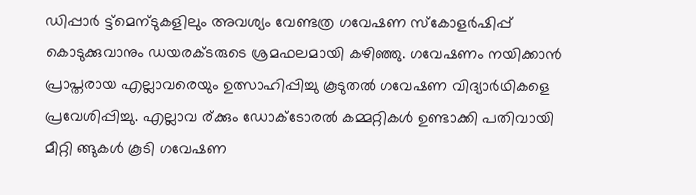ഡിപ്പാര്‍ ട്ട്മെന്ടുകളിലും അവശ്യം വേണ്ടത്ര ഗവേഷണ സ്കോളര്‍ഷിപ്പ്‌ കൊടുക്കുവാനും ഡയരക്ടരുടെ ശ്രമഫലമായി കഴിഞ്ഞു. ഗവേഷണം നയിക്കാന്‍ പ്രാപ്തരായ എല്ലാവരെയും ഉത്സാഹിപ്പിച്ചു കൂടുതല്‍ ഗവേഷണ വിദ്യാര്‍ഥികളെ പ്രവേശിപ്പിച്ചു. എല്ലാവ ര്ക്കും ഡോക്ടോരല്‍ കമ്മറ്റികള്‍ ഉണ്ടാക്കി പതിവായി മീറ്റി ങ്ങുകള്‍ കൂടി ഗവേഷണ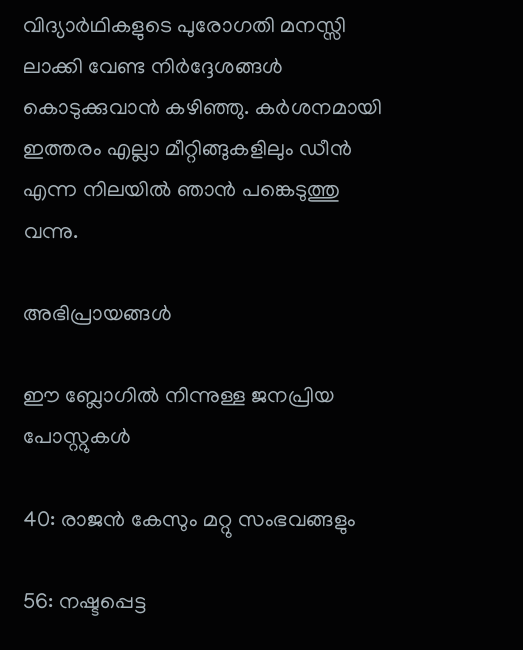വിദ്യാര്‍ഥികളുടെ പുരോഗതി മനസ്സി ലാക്കി വേണ്ട നിര്‍ദ്ദേശങ്ങള്‍ കൊടുക്കുവാന്‍ കഴിഞ്ഞു. കര്‍ശനമായി ഇത്തരം എല്ലാ മീറ്റിങ്ങുകളിലും ഡീന്‍ എന്ന നിലയില്‍ ഞാന്‍ പങ്കെടുത്തു വന്നു.

അഭിപ്രായങ്ങള്‍

ഈ ബ്ലോഗിൽ നിന്നുള്ള ജനപ്രിയ പോസ്റ്റുകള്‍‌

40: രാജന്‍ കേസും മറ്റു സംഭവങ്ങളും

56: നഷ്ടപ്പെട്ട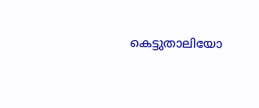കെട്ടുതാലിയോ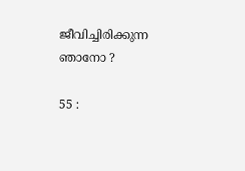ജീവിച്ചിരിക്കുന്ന ഞാനോ ?

55 :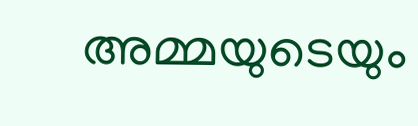അമ്മയുടെയും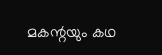മകന്റയും കഥ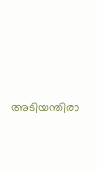അടിയന്തിരാ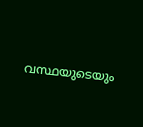വസ്ഥയുടെയും